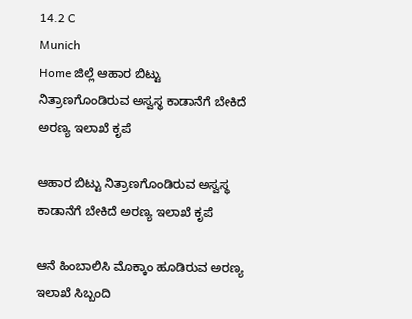14.2 C
Munich
Home ಜಿಲ್ಲೆ ಆಹಾರ ಬಿಟ್ಟು ನಿತ್ರಾಣಗೊಂಡಿರುವ ಅಸ್ವಸ್ಥ ಕಾಡಾನೆಗೆ ಬೇಕಿದೆ ಅರಣ್ಯ ಇಲಾಖೆ ಕೃಪೆ

ಆಹಾರ ಬಿಟ್ಟು ನಿತ್ರಾಣಗೊಂಡಿರುವ ಅಸ್ವಸ್ಥ ಕಾಡಾನೆಗೆ ಬೇಕಿದೆ ಅರಣ್ಯ ಇಲಾಖೆ ಕೃಪೆ

ಆನೆ ಹಿಂಬಾಲಿಸಿ ಮೊಕ್ಕಾಂ ಹೂಡಿರುವ ಅರಣ್ಯ ಇಲಾಖೆ ಸಿಬ್ಬಂದಿ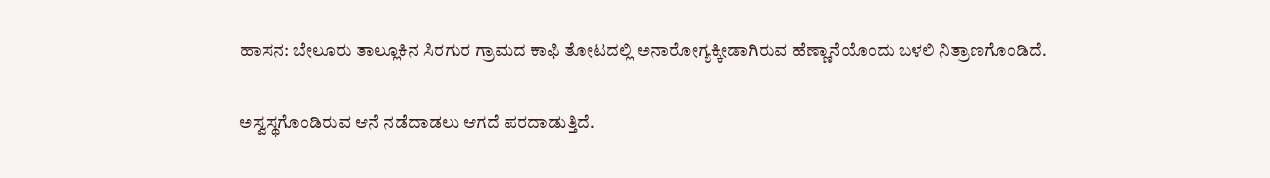ಹಾಸನ: ಬೇಲೂರು ತಾಲ್ಲೂಕಿನ ಸಿರಗುರ ಗ್ರಾಮದ ಕಾಫಿ ತೋಟದಲ್ಲಿ ಅನಾರೋಗ್ಯಕ್ಕೀಡಾಗಿರುವ ಹೆಣ್ಣಾನೆಯೊಂದು ಬಳಲಿ ನಿತ್ರಾಣಗೊಂಡಿದೆ.

ಅಸ್ವಸ್ಥಗೊಂಡಿರುವ ಆನೆ ನಡೆದಾಡಲು ಆಗದೆ ಪರದಾಡುತ್ತಿದೆ.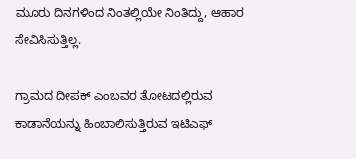ಮೂರು ದಿನಗಳಿಂದ ನಿಂತಲ್ಲಿಯೇ ನಿಂತಿದ್ದು, ಆಹಾರ ಸೇವಿಸಿಸುತ್ತಿಲ್ಲ.

ಗ್ರಾಮದ ದೀಪಕ್ ಎಂಬವರ ತೋಟದಲ್ಲಿರುವ ಕಾಡಾನೆಯನ್ನು ಹಿಂಬಾಲಿಸುತ್ತಿರುವ ಇಟಿಎಫ್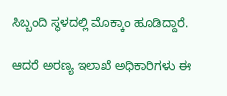ಸಿಬ್ಬಂದಿ ಸ್ಥಳದಲ್ಲಿ ಮೊಕ್ಕಾಂ ಹೂಡಿದ್ದಾರೆ.

ಆದರೆ ಅರಣ್ಯ ಇಲಾಖೆ ಅಧಿಕಾರಿಗಳು ಈ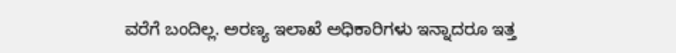ವರೆಗೆ ಬಂದಿಲ್ಲ. ಅರಣ್ಯ ಇಲಾಖೆ ಅಧಿಕಾರಿಗಳು ಇನ್ನಾದರೂ ಇತ್ತ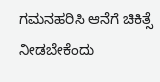ಗಮನಹರಿಸಿ ಆನೆಗೆ ಚಿಕಿತ್ಸೆ ನೀಡಬೇಕೆಂದು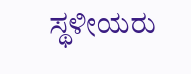ಸ್ಥಳೀಯರು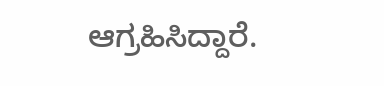ಆಗ್ರಹಿಸಿದ್ದಾರೆ.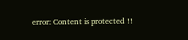error: Content is protected !!